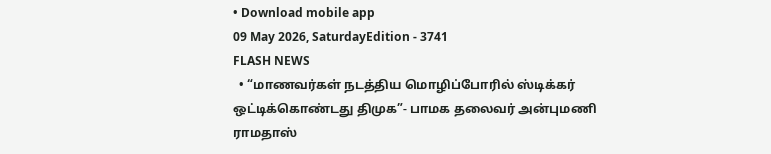• Download mobile app
09 May 2026, SaturdayEdition - 3741
FLASH NEWS
  • “மாணவர்கள் நடத்திய மொழிப்போரில் ஸ்டிக்கர் ஒட்டிக்கொண்டது திமுக”- பாமக தலைவர் அன்புமணி ராமதாஸ்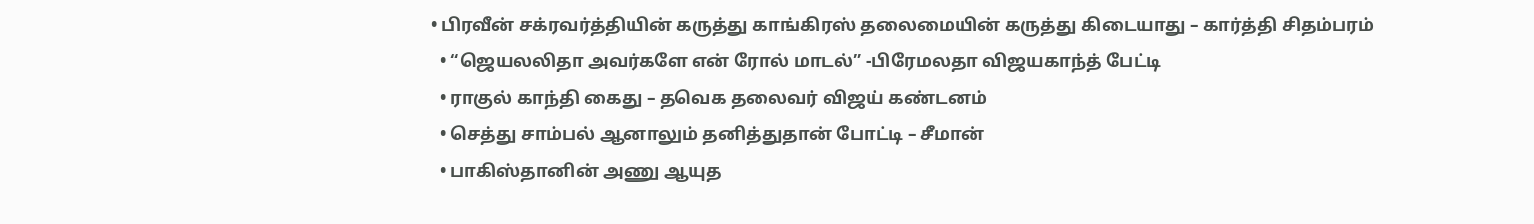• பிரவீன் சக்ரவர்த்தியின் கருத்து காங்கிரஸ் தலைமையின் கருத்து கிடையாது – கார்த்தி சிதம்பரம்
  • “ஜெயலலிதா அவர்களே என் ரோல் மாடல்” -பிரேமலதா விஜயகாந்த் பேட்டி
  • ராகுல் காந்தி கைது – தவெக தலைவர் விஜய் கண்டனம்
  • செத்து சாம்பல் ஆனாலும் தனித்துதான் போட்டி – சீமான்
  • பாகிஸ்தானின் அணு ஆயுத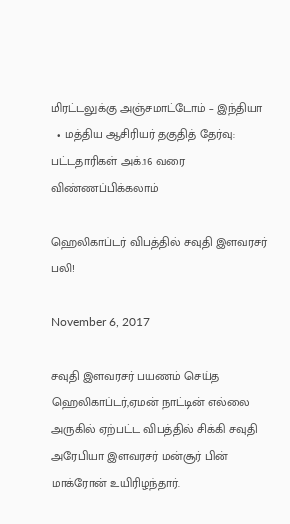மிரட்டலுக்கு அஞ்சமாட்டோம் – இந்தியா
  • மத்திய ஆசிரியர் தகுதித் தேர்வு: பட்டதாரிகள் அக்.16 வரை விண்ணப்பிக்கலாம்

ஹெலிகாப்டர் விபத்தில் சவுதி இளவரசர் பலி!

November 6, 2017

சவுதி இளவரசர் பயணம் செய்த ஹெலிகாப்டர்,ஏமன் நாட்டின் எல்லை அருகில் ஏற்பட்ட விபத்தில் சிக்கி சவுதி அரேபியா இளவரசர் மன்சூர் பின் மாக்ரோன் உயிரிழந்தார்.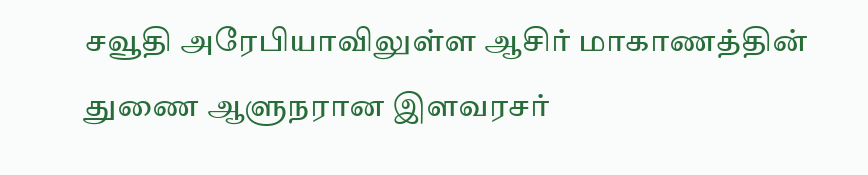சவூதி அரேபியாவிலுள்ள ஆசிர் மாகாணத்தின் துணை ஆளுநரான இளவரசர்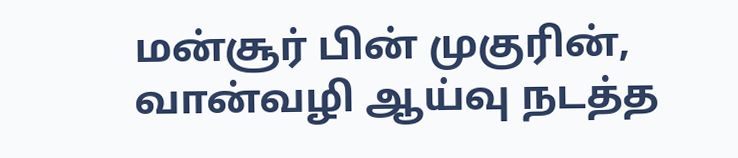மன்சூர் பின் முகுரின், வான்வழி ஆய்வு நடத்த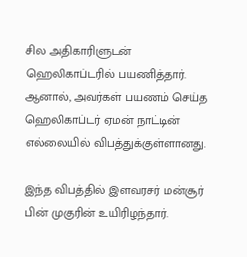சில அதிகாரிளுடன் ஹெலிகாப்டரில் பயணித்தார். ஆனால், அவர்கள் பயணம் செய்த ஹெலிகாப்டர் ஏமன் நாட்டின் எல்லையில் விபத்துக்குள்ளானது.

இந்த விபத்தில் இளவரசர் மன்சூர் பின் முகுரின் உயிரிழந்தார்.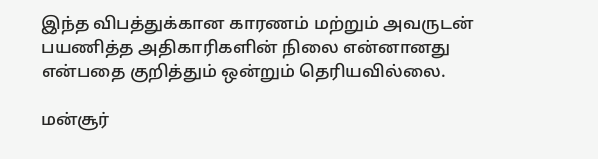இந்த விபத்துக்கான காரணம் மற்றும் அவருடன் பயணித்த அதிகாரிகளின் நிலை என்னானது என்பதை குறித்தும் ஒன்றும் தெரியவில்லை.

மன்சூர்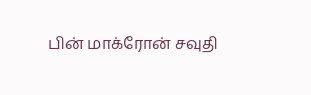பின் மாக்ரோன் சவுதி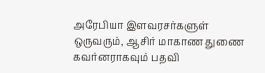அரேபியா இளவரசர்களுள் ஒருவரும், ஆசிர் மாகாண துணை கவர்னராகவும் பதவி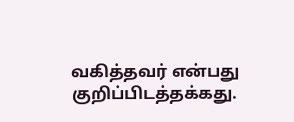வகித்தவர் என்பது குறிப்பிடத்தக்கது.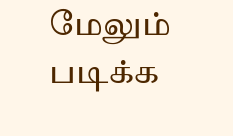மேலும் படிக்க